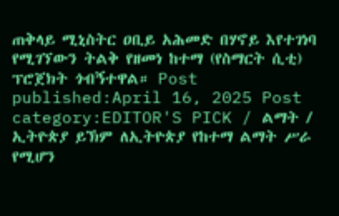ጠቅላይ ሚኒስትር ዐቢይ አሕመድ በሃኖይ እየተገነባ የሚገኘውን ትልቅ የዘመነ ከተማ (የስማርት ሲቲ) ፕሮጀክት ጎብኝተዋል። Post published:April 16, 2025 Post category:EDITOR'S PICK / ልማት / ኢትዮጵያ ይኽም ለኢትዮጵያ የከተማ ልማት ሥራ የሚሆን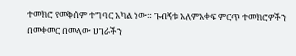ተመክሮ የመቅሰም ተግባር አካል ነው። ጉብኝቱ አለምአቀፍ ምርጥ ተመክሮዎችን በመቀመር በመላው ሀገራችን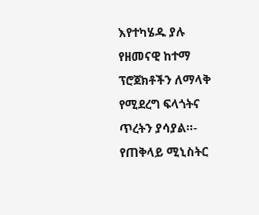እየተካሄዱ ያሉ የዘመናዊ ከተማ ፕሮጀክቶችን ለማላቅ የሚደረግ ፍላጎትና ጥረትን ያሳያል።- የጠቅላይ ሚኒስትር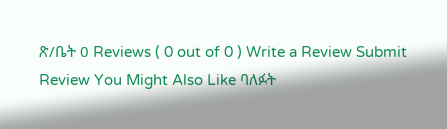ጽ/ቤት 0 Reviews ( 0 out of 0 ) Write a Review Submit Review You Might Also Like ባለፉት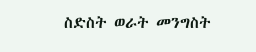ስድስት ወራት መንግስት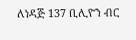ለነዳጅ 137 ቢሊዮን ብር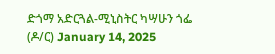ድጎማ አድርጓል-ሚኒስትር ካሣሁን ጎፌ (ዶ/ር) January 14, 2025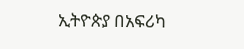ኢትዮጵያ በአፍሪካ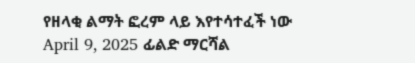የዘላቂ ልማት ፎረም ላይ እየተሳተፈች ነው April 9, 2025 ፊልድ ማርሻል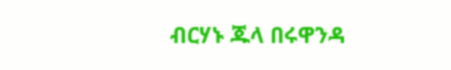ብርሃኑ ጁላ በሩዋንዳ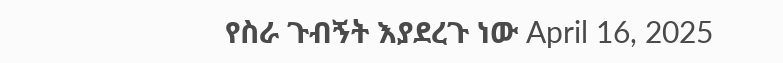የስራ ጉብኝት እያደረጉ ነው April 16, 2025